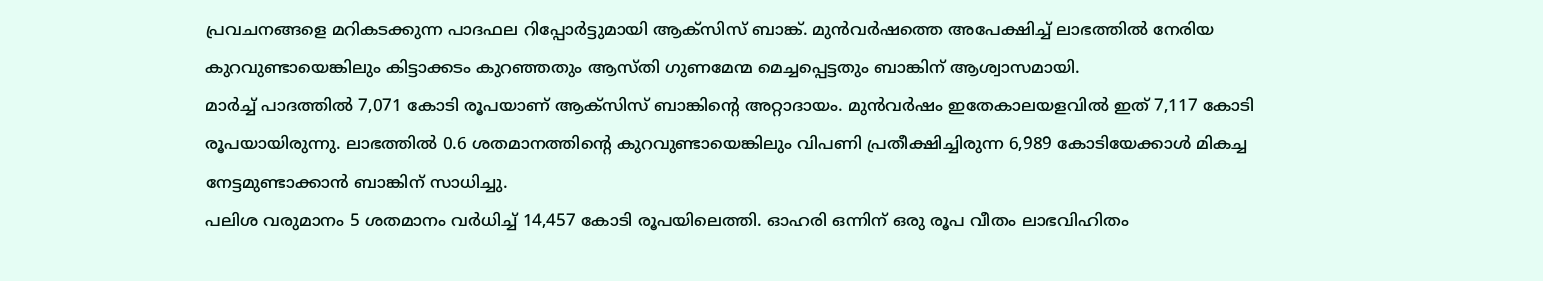പ്രവചനങ്ങളെ മറികടക്കുന്ന പാദഫല റിപ്പോർട്ടുമായി ആക്സിസ് ബാങ്ക്. മുൻവർഷത്തെ അപേക്ഷിച്ച് ലാഭത്തിൽ നേരിയ കുറവുണ്ടായെങ്കിലും കിട്ടാക്കടം കുറഞ്ഞതും ആസ്തി ഗുണമേന്മ മെച്ചപ്പെട്ടതും ബാങ്കിന് ആശ്വാസമായി.
മാർച്ച് പാദത്തിൽ 7,071 കോടി രൂപയാണ് ആക്സിസ് ബാങ്കിന്റെ അറ്റാദായം. മുൻവർഷം ഇതേകാലയളവിൽ ഇത് 7,117 കോടി രൂപയായിരുന്നു. ലാഭത്തിൽ 0.6 ശതമാനത്തിന്റെ കുറവുണ്ടായെങ്കിലും വിപണി പ്രതീക്ഷിച്ചിരുന്ന 6,989 കോടിയേക്കാൾ മികച്ച നേട്ടമുണ്ടാക്കാൻ ബാങ്കിന് സാധിച്ചു.
പലിശ വരുമാനം 5 ശതമാനം വർധിച്ച് 14,457 കോടി രൂപയിലെത്തി. ഓഹരി ഒന്നിന് ഒരു രൂപ വീതം ലാഭവിഹിതം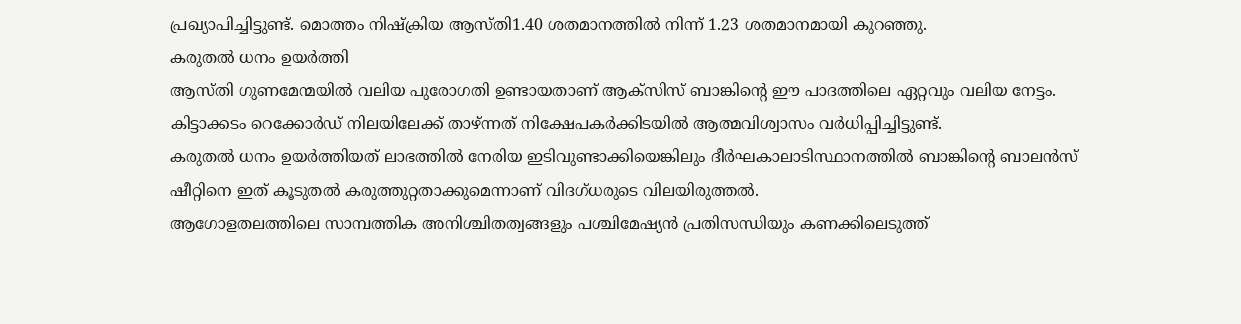പ്രഖ്യാപിച്ചിട്ടുണ്ട്. മൊത്തം നിഷ്ക്രിയ ആസ്തി1.40 ശതമാനത്തിൽ നിന്ന് 1.23 ശതമാനമായി കുറഞ്ഞു.
കരുതൽ ധനം ഉയർത്തി
ആസ്തി ഗുണമേന്മയിൽ വലിയ പുരോഗതി ഉണ്ടായതാണ് ആക്സിസ് ബാങ്കിന്റെ ഈ പാദത്തിലെ ഏറ്റവും വലിയ നേട്ടം. കിട്ടാക്കടം റെക്കോർഡ് നിലയിലേക്ക് താഴ്ന്നത് നിക്ഷേപകർക്കിടയിൽ ആത്മവിശ്വാസം വർധിപ്പിച്ചിട്ടുണ്ട്.
കരുതൽ ധനം ഉയർത്തിയത് ലാഭത്തിൽ നേരിയ ഇടിവുണ്ടാക്കിയെങ്കിലും ദീർഘകാലാടിസ്ഥാനത്തിൽ ബാങ്കിന്റെ ബാലൻസ് ഷീറ്റിനെ ഇത് കൂടുതൽ കരുത്തുറ്റതാക്കുമെന്നാണ് വിദഗ്ധരുടെ വിലയിരുത്തൽ.
ആഗോളതലത്തിലെ സാമ്പത്തിക അനിശ്ചിതത്വങ്ങളും പശ്ചിമേഷ്യൻ പ്രതിസന്ധിയും കണക്കിലെടുത്ത്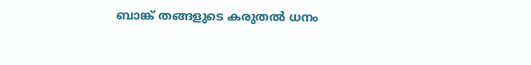ബാങ്ക് തങ്ങളുടെ കരുതൽ ധനം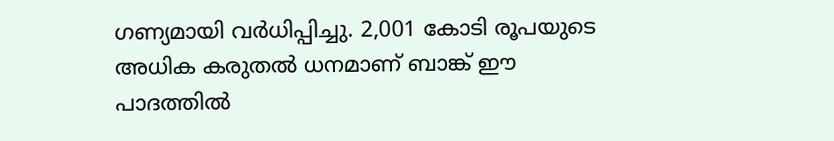ഗണ്യമായി വർധിപ്പിച്ചു. 2,001 കോടി രൂപയുടെ അധിക കരുതൽ ധനമാണ് ബാങ്ക് ഈ പാദത്തിൽ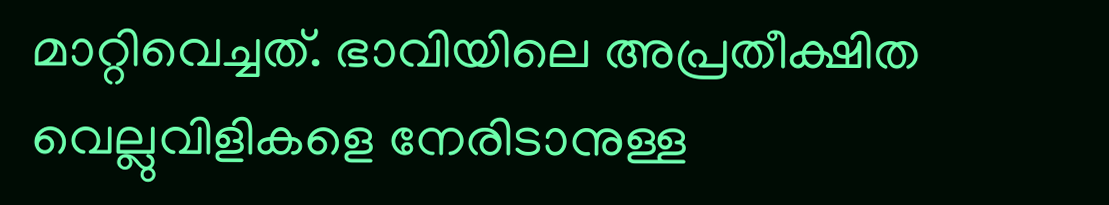മാറ്റിവെച്ചത്. ഭാവിയിലെ അപ്രതീക്ഷിത വെല്ലുവിളികളെ നേരിടാനുള്ള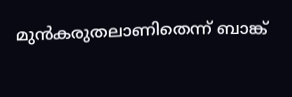മുൻകരുതലാണിതെന്ന് ബാങ്ക്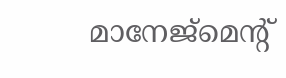മാനേജ്മെന്റ്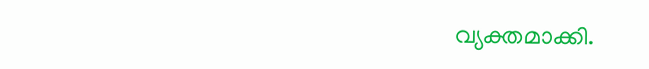വ്യക്തമാക്കി.